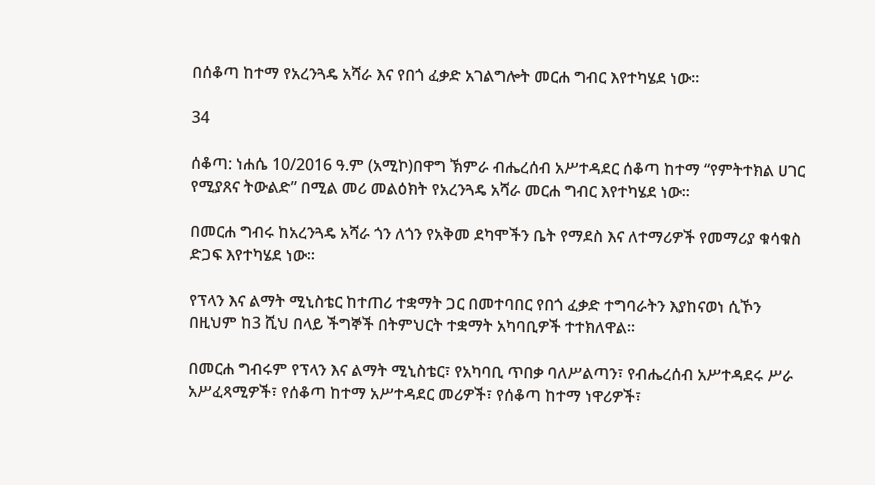በሰቆጣ ከተማ የአረንጓዴ አሻራ እና የበጎ ፈቃድ አገልግሎት መርሐ ግብር እየተካሄደ ነው።

34

ሰቆጣ: ነሐሴ 10/2016 ዓ.ም (አሚኮ)በዋግ ኽምራ ብሔረሰብ አሥተዳደር ሰቆጣ ከተማ “የምትተክል ሀገር የሚያጸና ትውልድ” በሚል መሪ መልዕክት የአረንጓዴ አሻራ መርሐ ግብር እየተካሄደ ነው።

በመርሐ ግብሩ ከአረንጓዴ አሻራ ጎን ለጎን የአቅመ ደካሞችን ቤት የማደስ እና ለተማሪዎች የመማሪያ ቁሳቁስ ድጋፍ እየተካሄደ ነው።

የፕላን እና ልማት ሚኒስቴር ከተጠሪ ተቋማት ጋር በመተባበር የበጎ ፈቃድ ተግባራትን እያከናወነ ሲኾን በዚህም ከ3 ሺህ በላይ ችግኞች በትምህርት ተቋማት አካባቢዎች ተተክለዋል።

በመርሐ ግብሩም የፕላን እና ልማት ሚኒስቴር፣ የአካባቢ ጥበቃ ባለሥልጣን፣ የብሔረሰብ አሥተዳደሩ ሥራ አሥፈጻሚዎች፣ የሰቆጣ ከተማ አሥተዳደር መሪዎች፣ የሰቆጣ ከተማ ነዋሪዎች፣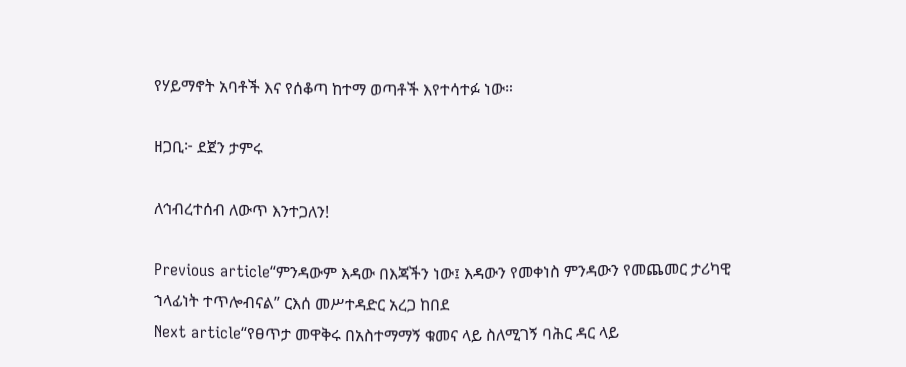የሃይማኖት አባቶች እና የሰቆጣ ከተማ ወጣቶች እየተሳተፉ ነው።

ዘጋቢ፦ ደጀን ታምሩ

ለኅብረተሰብ ለውጥ እንተጋለን!

Previous article“ምንዳውም እዳው በእጃችን ነው፤ እዳውን የመቀነስ ምንዳውን የመጨመር ታሪካዊ ኀላፊነት ተጥሎብናል” ርእሰ መሥተዳድር አረጋ ከበደ
Next article“የፀጥታ መዋቅሩ በአስተማማኝ ቁመና ላይ ስለሚገኝ ባሕር ዳር ላይ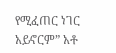የሚፈጠር ነገር አይኖርም” አቶ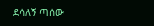ደሳለኝ ጣሰው